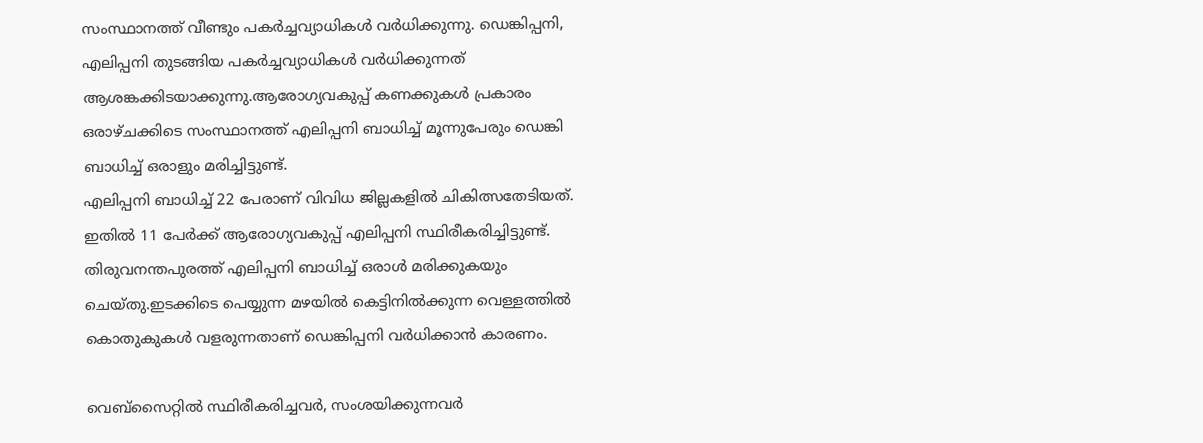സംസ്ഥാനത്ത് വീണ്ടും പകർച്ചവ്യാധികൾ വർധിക്കുന്നു. ഡെങ്കിപ്പനി, എലിപ്പനി തുടങ്ങിയ പകർച്ചവ്യാധികൾ വർധിക്കുന്നത് ആശങ്കക്കിടയാക്കുന്നു.ആരോഗ്യവകുപ്പ് കണക്കുകൾ പ്രകാരം ഒരാഴ്ചക്കിടെ സംസ്ഥാനത്ത് എലിപ്പനി ബാധിച്ച് മൂന്നുപേരും ഡെങ്കി ബാധിച്ച് ഒരാളും മരിച്ചിട്ടുണ്ട്.
എലിപ്പനി ബാധിച്ച് 22 പേരാണ് വിവിധ ജില്ലകളിൽ ചികിത്സതേടിയത്. ഇതിൽ 11 പേർക്ക് ആരോഗ്യവകുപ്പ് എലിപ്പനി സ്ഥിരീകരിച്ചിട്ടുണ്ട്. തിരുവനന്തപുരത്ത് എലിപ്പനി ബാധിച്ച് ഒരാൾ മരിക്കുകയും ചെയ്തു.ഇടക്കിടെ പെയ്യുന്ന മഴയിൽ കെട്ടിനിൽക്കുന്ന വെള്ളത്തിൽ കൊതുകുകൾ വളരുന്നതാണ് ഡെങ്കിപ്പനി വർധിക്കാൻ കാരണം.

വെബ്സൈറ്റിൽ സ്ഥിരീകരിച്ചവർ, സംശയിക്കുന്നവർ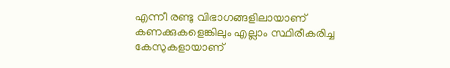എന്നീ രണ്ടു വിഭാഗങ്ങളിലായാണ് കണക്കുകളെങ്കിലും എല്ലാം സ്ഥിരീകരിച്ച കേസുകളായാണ്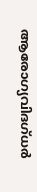ആരോഗ്യവിദഗ്ധർ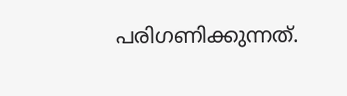പരിഗണിക്കുന്നത്.